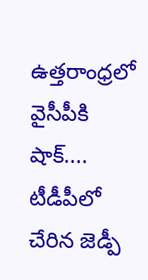ఉత్తరాంధ్రలో వైసీపీకి షాక్.... టీడీపీలో చేరిన జెడ్పీ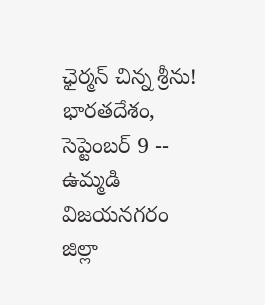ఛైర్మన్ చిన్న శ్రీను!
భారతదేశం, సెప్టెంబర్ 9 -- ఉమ్మడి విజయనగరం జిల్లా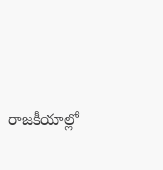రాజకీయాల్లో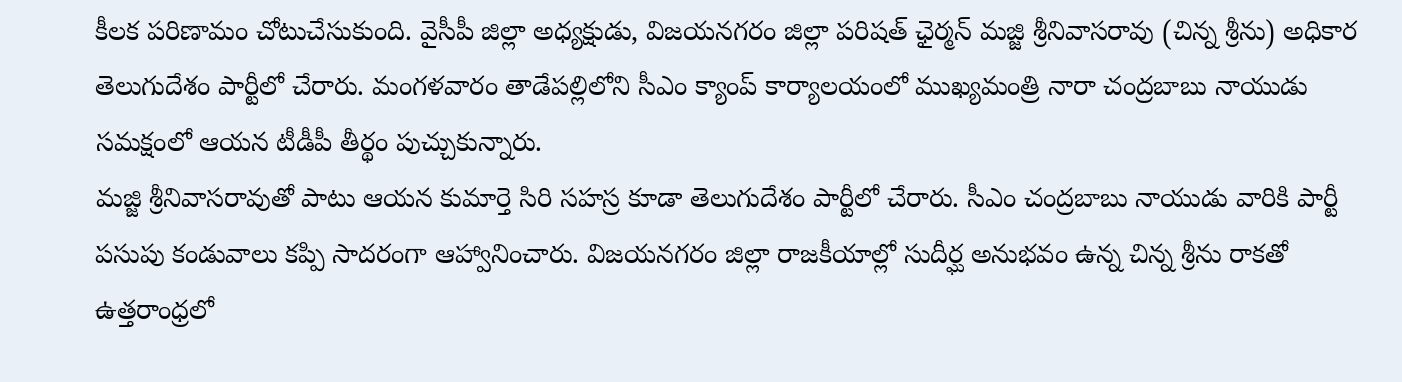కీలక పరిణామం చోటుచేసుకుంది. వైసీపీ జిల్లా అధ్యక్షుడు, విజయనగరం జిల్లా పరిషత్ ఛైర్మన్ మజ్జి శ్రీనివాసరావు (చిన్న శ్రీను) అధికార తెలుగుదేశం పార్టీలో చేరారు. మంగళవారం తాడేపల్లిలోని సీఎం క్యాంప్ కార్యాలయంలో ముఖ్యమంత్రి నారా చంద్రబాబు నాయుడు సమక్షంలో ఆయన టీడీపీ తీర్థం పుచ్చుకున్నారు.
మజ్జి శ్రీనివాసరావుతో పాటు ఆయన కుమార్తె సిరి సహస్ర కూడా తెలుగుదేశం పార్టీలో చేరారు. సీఎం చంద్రబాబు నాయుడు వారికి పార్టీ పసుపు కండువాలు కప్పి సాదరంగా ఆహ్వానించారు. విజయనగరం జిల్లా రాజకీయాల్లో సుదీర్ఘ అనుభవం ఉన్న చిన్న శ్రీను రాకతో ఉత్తరాంధ్రలో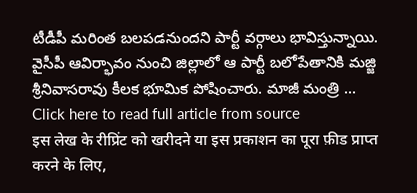టీడీపీ మరింత బలపడనుందని పార్టీ వర్గాలు భావిస్తున్నాయి.
వైసీపీ ఆవిర్భావం నుంచి జిల్లాలో ఆ పార్టీ బలోపేతానికి మజ్జి శ్రీనివాసరావు కీలక భూమిక పోషించారు. మాజీ మంత్రి ...
Click here to read full article from source
इस लेख के रीप्रिंट को खरीदने या इस प्रकाशन का पूरा फ़ीड प्राप्त करने के लिए,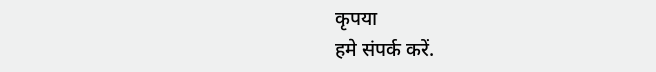कृपया
हमे संपर्क करें.